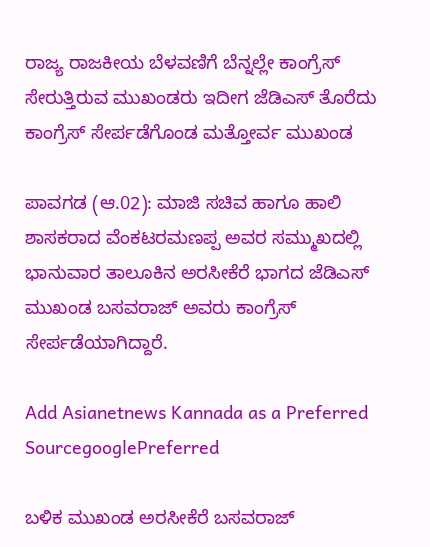ರಾಜ್ಯ ರಾಜಕೀಯ ಬೆಳವಣಿಗೆ ಬೆನ್ನಲ್ಲೇ ಕಾಂಗ್ರೆಸ್ ಸೇರುತ್ತಿರುವ ಮುಖಂಡರು ಇದೀಗ ಜೆಡಿಎಸ್ ತೊರೆದು ಕಾಂಗ್ರೆಸ್ ಸೇರ್ಪಡೆಗೊಂಡ ಮತ್ತೋರ್ವ ಮುಖಂಡ

ಪಾವಗಡ (ಆ.02): ಮಾಜಿ ಸಚಿವ ಹಾಗೂ ಹಾಲಿ ಶಾಸಕರಾದ ವೆಂಕಟರಮಣಪ್ಪ ಅವರ ಸಮ್ಮುಖದಲ್ಲಿ ಭಾನುವಾರ ತಾಲೂಕಿನ ಅರಸೀಕೆರೆ ಭಾಗದ ಜೆಡಿಎಸ್ ಮುಖಂಡ ಬಸವರಾಜ್ ಅವರು ಕಾಂಗ್ರೆಸ್ ಸೇರ್ಪಡೆಯಾಗಿದ್ದಾರೆ.

Add Asianetnews Kannada as a Preferred SourcegooglePreferred

ಬಳಿಕ ಮುಖಂಡ ಅರಸೀಕೆರೆ ಬಸವರಾಜ್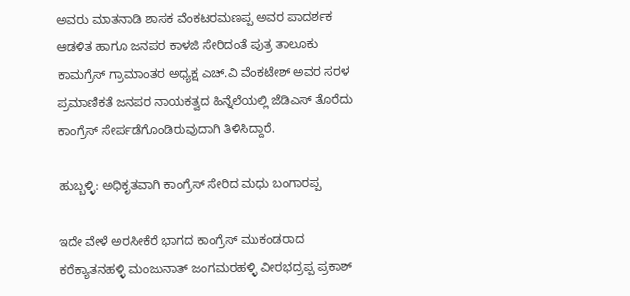ಅವರು ಮಾತನಾಡಿ ಶಾಸಕ ವೆಂಕಟರಮಣಪ್ಪ ಅವರ ಪಾದರ್ಶಕ ಆಡಳಿತ ಹಾಗೂ ಜನಪರ ಕಾಳಜಿ ಸೇರಿದಂತೆ ಪುತ್ರ ತಾಲೂಕು ಕಾಮಗ್ರೆಸ್ ಗ್ರಾಮಾಂತರ ಅಧ್ಯಕ್ಷ ಎಚ್.ವಿ ವೆಂಕಟೇಶ್ ಅವರ ಸರಳ ಪ್ರಮಾಣಿಕತೆ ಜನಪರ ನಾಯಕತ್ವದ ಹಿನ್ನೆಲೆಯಲ್ಲಿ ಜೆಡಿಎಸ್ ತೊರೆದು ಕಾಂಗ್ರೆಸ್ ಸೇರ್ಪಡೆಗೊಂಡಿರುವುದಾಗಿ ತಿಳಿಸಿದ್ದಾರೆ.

ಹುಬ್ಬಳ್ಳಿ: ಅಧಿಕೃತವಾಗಿ ಕಾಂಗ್ರೆಸ್‌ ಸೇರಿದ ಮಧು ಬಂಗಾರಪ್ಪ

ಇದೇ ವೇಳೆ ಅರಸೀಕೆರೆ ಭಾಗದ ಕಾಂಗ್ರೆಸ್ ಮುಕಂಡರಾದ ಕರೆಕ್ಯಾತನಹಳ್ಳಿ ಮಂಜುನಾತ್ ಜಂಗಮರಹಳ್ಳಿ ವೀರಭದ್ರಪ್ಪ ಪ್ರಕಾಶ್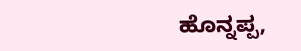ಹೊನ್ನಪ್ಪ,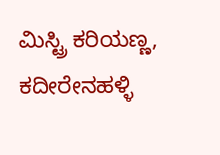ಮಿಸ್ಟ್ರಿ ಕರಿಯಣ್ಣ, ಕದೀರೇನಹಳ್ಳಿ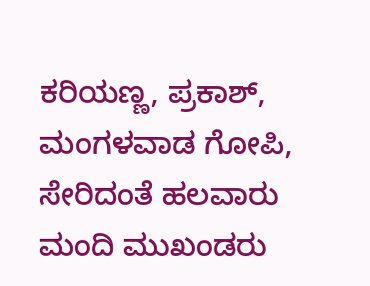ಕರಿಯಣ್ಣ, ಪ್ರಕಾಶ್, ಮಂಗಳವಾಡ ಗೋಪಿ, ಸೇರಿದಂತೆ ಹಲವಾರು ಮಂದಿ ಮುಖಂಡರು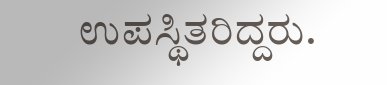ಉಪಸ್ಥಿತರಿದ್ದರು.